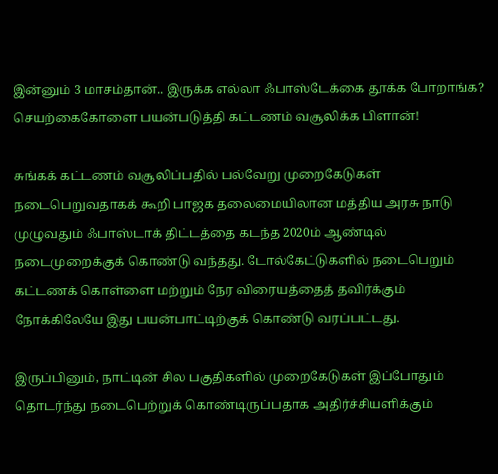இன்னும் 3 மாசம்தான்.. இருக்க எல்லா ஃபாஸ்டேக்கை தூக்க போறாங்க? செயற்கைகோளை பயன்படுத்தி கட்டணம் வசூலிக்க பிளான்!

சுங்கக் கட்டணம் வசூலிப்பதில் பல்வேறு முறைகேடுகள் நடைபெறுவதாகக் கூறி பாஜக தலைமையிலான மத்திய அரசு நாடு முழுவதும் ஃபாஸ்டாக் திட்டத்தை கடந்த 2020ம் ஆண்டில் நடைமுறைக்குக் கொண்டு வந்தது. டோல்கேட்டுகளில் நடைபெறும் கட்டணக் கொள்ளை மற்றும் நேர விரையத்தைத் தவிர்க்கும் நோக்கிலேயே இது பயன்பாட்டிற்குக் கொண்டு வரப்பட்டது.

இருப்பினும், நாட்டின் சில பகுதிகளில் முறைகேடுகள் இப்போதும் தொடர்ந்து நடைபெற்றுக் கொண்டிருப்பதாக அதிர்ச்சியளிக்கும்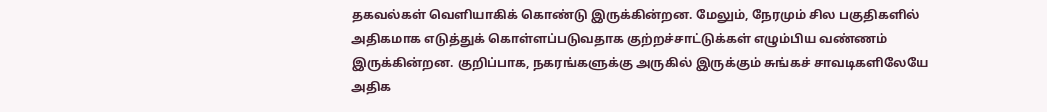தகவல்கள் வெளியாகிக் கொண்டு இருக்கின்றன. மேலும், நேரமும் சில பகுதிகளில் அதிகமாக எடுத்துக் கொள்ளப்படுவதாக குற்றச்சாட்டுக்கள் எழும்பிய வண்ணம் இருக்கின்றன. குறிப்பாக, நகரங்களுக்கு அருகில் இருக்கும் சுங்கச் சாவடிகளிலேயே அதிக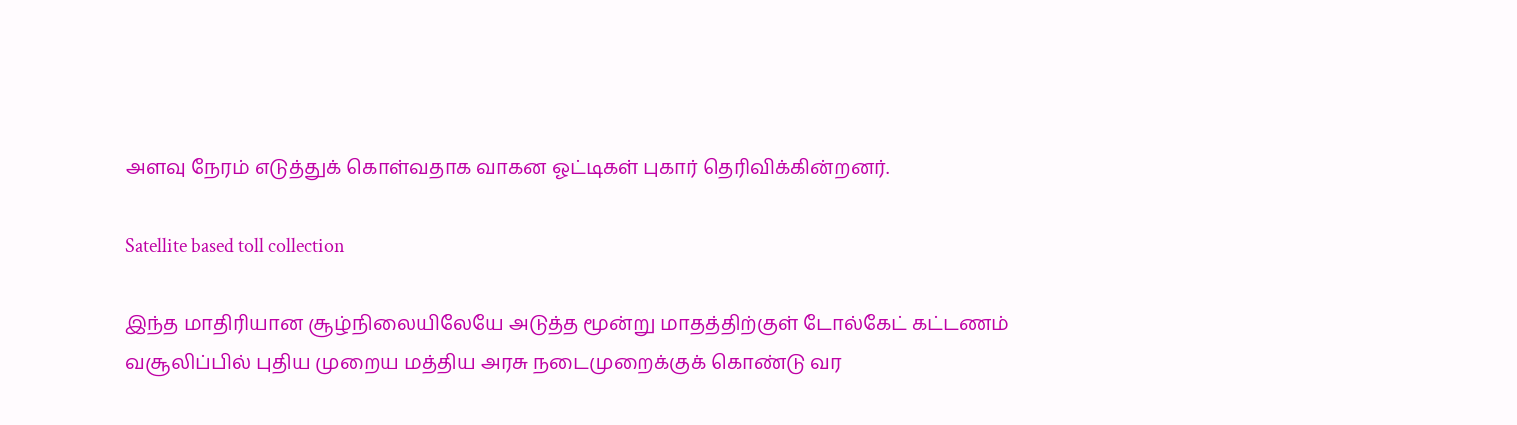அளவு நேரம் எடுத்துக் கொள்வதாக வாகன ஓட்டிகள் புகார் தெரிவிக்கின்றனர்.

Satellite based toll collection

இந்த மாதிரியான சூழ்நிலையிலேயே அடுத்த மூன்று மாதத்திற்குள் டோல்கேட் கட்டணம் வசூலிப்பில் புதிய முறைய மத்திய அரசு நடைமுறைக்குக் கொண்டு வர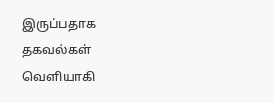இருப்பதாக தகவல்கள் வெளியாகி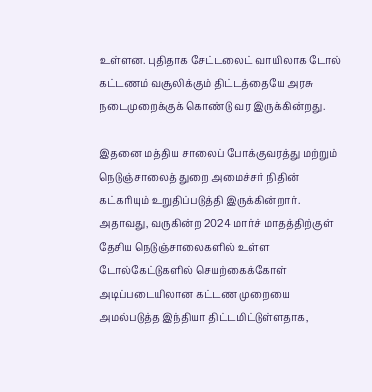உள்ளன. புதிதாக சேட்டலைட் வாயிலாக டோல் கட்டணம் வசூலிக்கும் திட்டத்தையே அரசு நடைமுறைக்குக் கொண்டு வர இருக்கின்றது.

இதனை மத்திய சாலைப் போக்குவரத்து மற்றும் நெடுஞ்சாலைத் துறை அமைச்சர் நிதின் கட்கரியும் உறுதிப்படுத்தி இருக்கின்றார். அதாவது, வருகின்ற 2024 மார்ச் மாதத்திற்குள் தேசிய நெடுஞ்சாலைகளில் உள்ள டோல்கேட்டுகளில் செயற்கைக்கோள் அடிப்படையிலான கட்டண முறையை அமல்படுத்த இந்தியா திட்டமிட்டுள்ளதாக,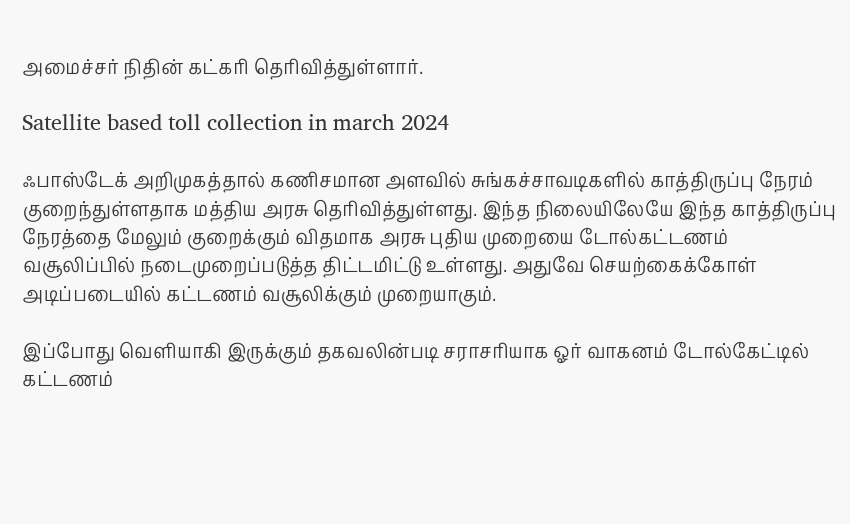அமைச்சர் நிதின் கட்கரி தெரிவித்துள்ளார்.

Satellite based toll collection in march 2024

ஃபாஸ்டேக் அறிமுகத்தால் கணிசமான அளவில் சுங்கச்சாவடிகளில் காத்திருப்பு நேரம் குறைந்துள்ளதாக மத்திய அரசு தெரிவித்துள்ளது. இந்த நிலையிலேயே இந்த காத்திருப்பு நேரத்தை மேலும் குறைக்கும் விதமாக அரசு புதிய முறையை டோல்கட்டணம் வசூலிப்பில் நடைமுறைப்படுத்த திட்டமிட்டு உள்ளது. அதுவே செயற்கைக்கோள் அடிப்படையில் கட்டணம் வசூலிக்கும் முறையாகும்.

இப்போது வெளியாகி இருக்கும் தகவலின்படி சராசரியாக ஓர் வாகனம் டோல்கேட்டில் கட்டணம்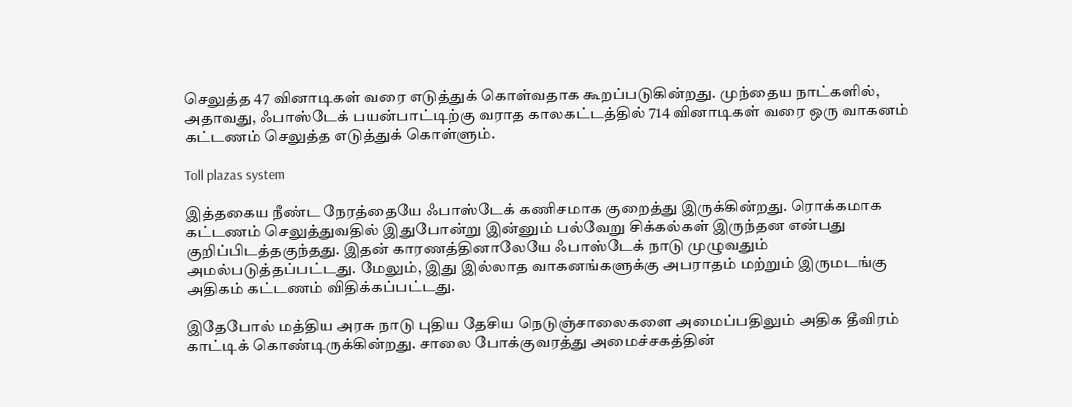செலுத்த 47 வினாடிகள் வரை எடுத்துக் கொள்வதாக கூறப்படுகின்றது. முந்தைய நாட்களில், அதாவது, ஃபாஸ்டேக் பயன்பாட்டிற்கு வராத காலகட்டத்தில் 714 வினாடிகள் வரை ஒரு வாகனம் கட்டணம் செலுத்த எடுத்துக் கொள்ளும்.

Toll plazas system

இத்தகைய நீண்ட நேரத்தையே ஃபாஸ்டேக் கணிசமாக குறைத்து இருக்கின்றது. ரொக்கமாக கட்டணம் செலுத்துவதில் இதுபோன்று இன்னும் பல்வேறு சிக்கல்கள் இருந்தன என்பது குறிப்பிடத்தகுந்தது. இதன் காரணத்தினாலேயே ஃபாஸ்டேக் நாடு முழுவதும் அமல்படுத்தப்பட்டது. மேலும், இது இல்லாத வாகனங்களுக்கு அபராதம் மற்றும் இருமடங்கு அதிகம் கட்டணம் விதிக்கப்பட்டது.

இதேபோல் மத்திய அரசு நாடு புதிய தேசிய நெடுஞ்சாலைகளை அமைப்பதிலும் அதிக தீவிரம் காட்டிக் கொண்டிருக்கின்றது. சாலை போக்குவரத்து அமைச்சகத்தின்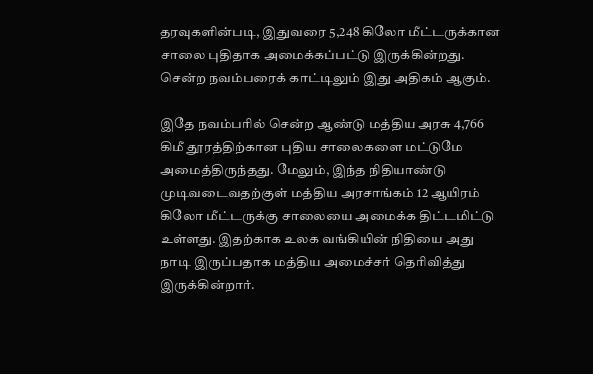தரவுகளின்படி, இதுவரை 5,248 கிலோ மீட்டருக்கான சாலை புதிதாக அமைக்கப்பட்டு இருக்கின்றது. சென்ற நவம்பரைக் காட்டிலும் இது அதிகம் ஆகும்.

இதே நவம்பரில் சென்ற ஆண்டு மத்திய அரசு 4,766 கிமீ தூரத்திற்கான புதிய சாலைகளை மட்டுமே அமைத்திருந்தது. மேலும், இந்த நிதியாண்டு முடிவடைவதற்குள் மத்திய அரசாங்கம் 12 ஆயிரம் கிலோ மீட்டருக்கு சாலையை அமைக்க திட்டமிட்டு உள்ளது. இதற்காக உலக வங்கியின் நிதியை அது நாடி இருப்பதாக மத்திய அமைச்சர் தெரிவித்து இருக்கின்றார்.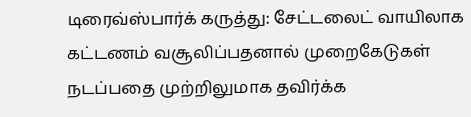டிரைவ்ஸ்பார்க் கருத்து: சேட்டலைட் வாயிலாக கட்டணம் வசூலிப்பதனால் முறைகேடுகள் நடப்பதை முற்றிலுமாக தவிர்க்க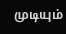முடியும்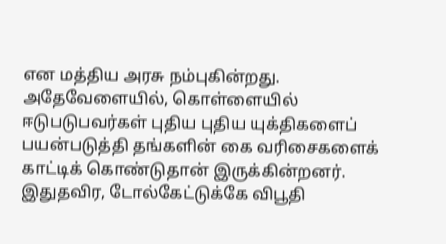என மத்திய அரசு நம்புகின்றது. அதேவேளையில், கொள்ளையில் ஈடுபடுபவர்கள் புதிய புதிய யுக்திகளைப் பயன்படுத்தி தங்களின் கை வரிசைகளைக் காட்டிக் கொண்டுதான் இருக்கின்றனர். இதுதவிர, டோல்கேட்டுக்கே விபூதி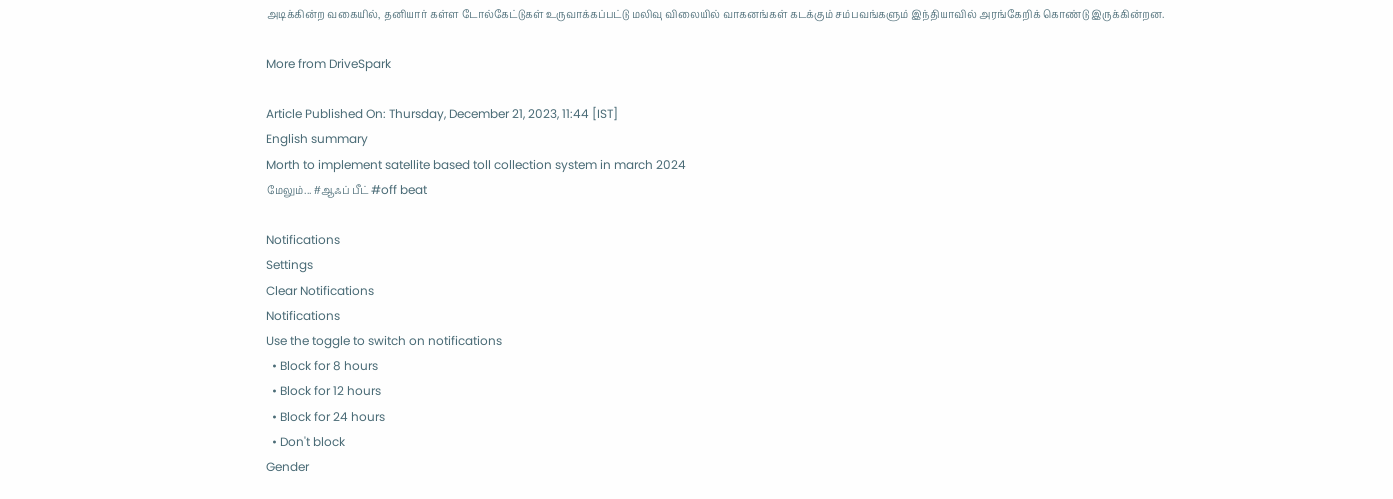அடிக்கின்ற வகையில், தனியார் கள்ள டோல்கேட்டுகள் உருவாக்கப்பட்டு மலிவு விலையில் வாகனங்கள் கடக்கும் சம்பவங்களும் இந்தியாவில் அரங்கேறிக் கொண்டு இருக்கின்றன.

More from DriveSpark

Article Published On: Thursday, December 21, 2023, 11:44 [IST]
English summary
Morth to implement satellite based toll collection system in march 2024
மேலும்... #ஆஃப் பீட் #off beat

Notifications
Settings
Clear Notifications
Notifications
Use the toggle to switch on notifications
  • Block for 8 hours
  • Block for 12 hours
  • Block for 24 hours
  • Don't block
Gender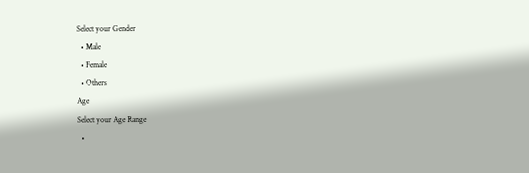Select your Gender
  • Male
  • Female
  • Others
Age
Select your Age Range
  •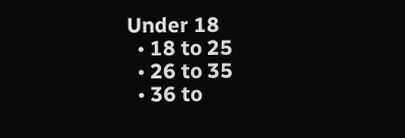Under 18
  • 18 to 25
  • 26 to 35
  • 36 to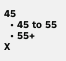45
  • 45 to 55
  • 55+
X